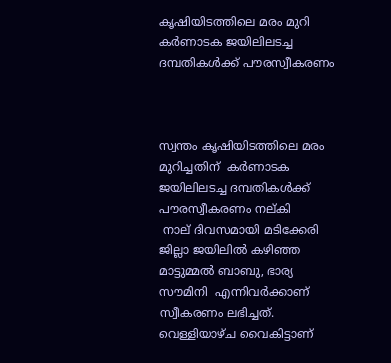കൃഷിയിടത്തിലെ മരം മുറി കർണാടക ജയിലിലടച്ച ദമ്പതികൾക്ക് പൗരസ്വീകരണം



സ്വന്തം കൃഷിയിടത്തിലെ മരം മുറിച്ചതിന്  കർണാടക ജയിലിലടച്ച ദമ്പതികൾക്ക് പൗരസ്വീകരണം നല്കി
 നാല് ദിവസമായി മടിക്കേരി ജില്ലാ ജയിലില്‍ കഴിഞ്ഞ മാട്ടുമ്മല്‍ ബാബു, ഭാര്യ സൗമിനി  എന്നിവര്‍ക്കാണ്  സ്വീകരണം ലഭിച്ചത്. വെള്ളിയാഴ്ച വൈകിട്ടാണ്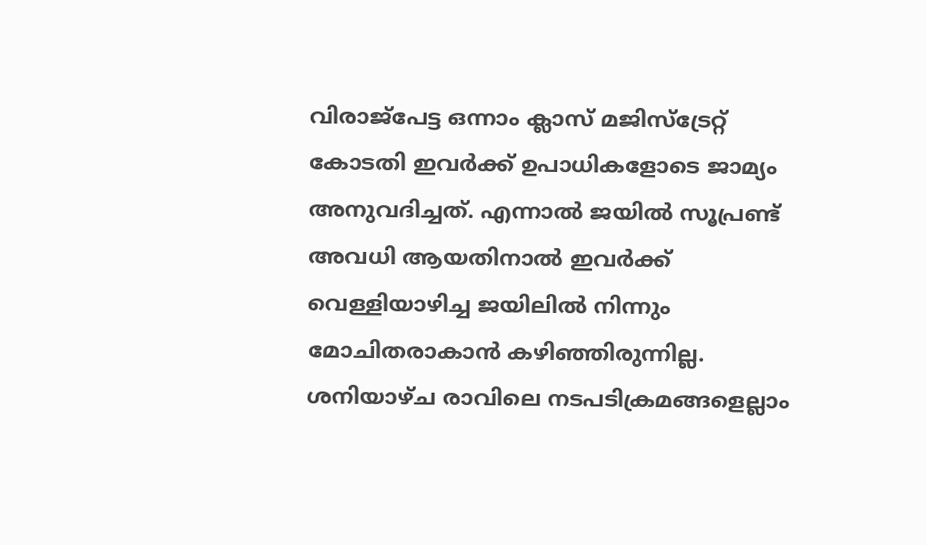വിരാജ്‌പേട്ട ഒന്നാം ക്ലാസ് മജിസ്‌ട്രേറ്റ് കോടതി ഇവര്‍ക്ക് ഉപാധികളോടെ ജാമ്യം അനുവദിച്ചത്. എന്നാല്‍ ജയില്‍ സൂപ്രണ്ട് അവധി ആയതിനാല്‍ ഇവര്‍ക്ക് വെള്ളിയാഴിച്ച ജയിലില്‍ നിന്നും മോചിതരാകാന്‍ കഴിഞ്ഞിരുന്നില്ല. ശനിയാഴ്ച രാവിലെ നടപടിക്രമങ്ങളെല്ലാം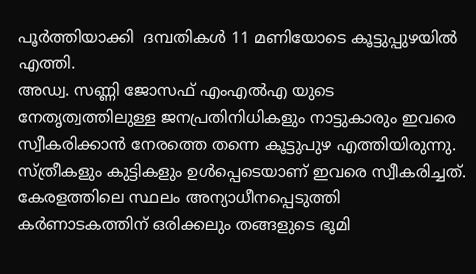പൂര്‍ത്തിയാക്കി  ദമ്പതികള്‍ 11 മണിയോടെ കൂട്ടുപ്പുഴയില്‍ എത്തി.
അഡ്വ. സണ്ണി ജോസഫ് എംഎല്‍എ യുടെ നേതൃത്വത്തിലുള്ള ജനപ്രതിനിധികളും നാട്ടുകാരും ഇവരെ സ്വീകരിക്കാന്‍ നേരത്തെ തന്നെ കൂട്ടുപുഴ എത്തിയിരുന്നു. സ്ത്രീകളും കുട്ടികളും ഉള്‍പ്പെടെയാണ് ഇവരെ സ്വീകരിച്ചത്.
കേരളത്തിലെ സ്ഥലം അന്യാധീനപ്പെടുത്തി കര്‍ണാടകത്തിന് ഒരിക്കലും തങ്ങളുടെ ഭൂമി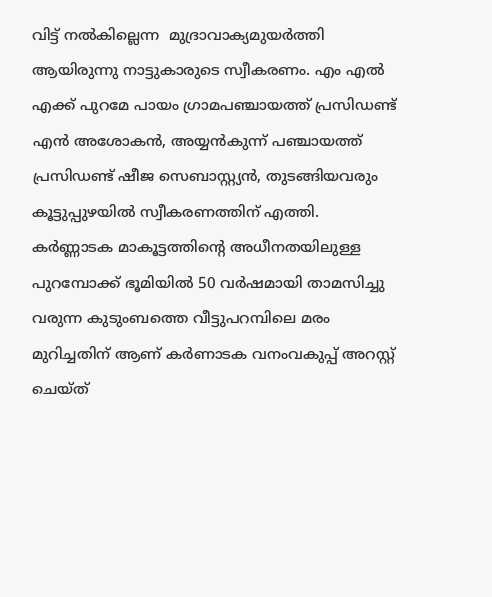വിട്ട് നല്‍കില്ലെന്ന  മുദ്രാവാക്യമുയര്‍ത്തി ആയിരുന്നു നാട്ടുകാരുടെ സ്വീകരണം. എം എല്‍ എക്ക് പുറമേ പായം ഗ്രാമപഞ്ചായത്ത് പ്രസിഡണ്ട് എന്‍ അശോകന്‍, അയ്യന്‍കുന്ന് പഞ്ചായത്ത് പ്രസിഡണ്ട് ഷീജ സെബാസ്റ്റ്യന്‍, തുടങ്ങിയവരും കൂട്ടുപ്പുഴയില്‍ സ്വീകരണത്തിന് എത്തി.
കര്‍ണ്ണാടക മാകൂട്ടത്തിന്റെ അധീനതയിലുള്ള പുറമ്പോക്ക് ഭൂമിയില്‍ 50 വര്‍ഷമായി താമസിച്ചു വരുന്ന കുടുംബത്തെ വീട്ടുപറമ്പിലെ മരം മുറിച്ചതിന് ആണ് കര്‍ണാടക വനംവകുപ്പ് അറസ്റ്റ് ചെയ്ത്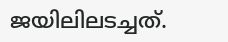ജയിലിലടച്ചത്.